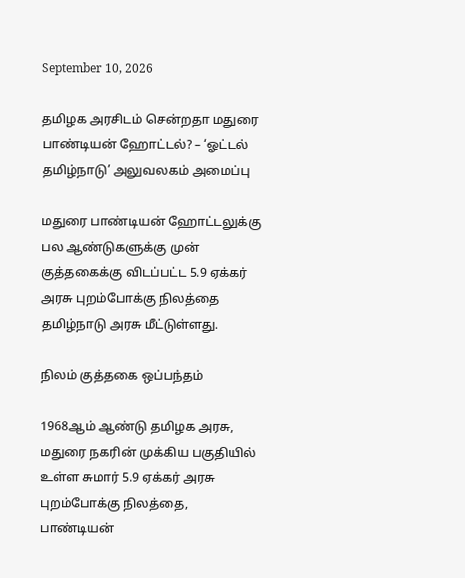September 10, 2026

தமிழக அரசிடம் சென்றதா மதுரை பாண்டியன் ஹோட்டல்? – ‘ஓட்டல் தமிழ்நாடு’ அலுவலகம் அமைப்பு

மதுரை பாண்டியன் ஹோட்டலுக்கு பல ஆண்டுகளுக்கு முன் குத்தகைக்கு விடப்பட்ட 5.9 ஏக்கர் அரசு புறம்போக்கு நிலத்தை தமிழ்நாடு அரசு மீட்டுள்ளது.

நிலம் குத்தகை ஒப்பந்தம்

1968ஆம் ஆண்டு தமிழக அரசு, மதுரை நகரின் முக்கிய பகுதியில் உள்ள சுமார் 5.9 ஏக்கர் அரசு புறம்போக்கு நிலத்தை, பாண்டியன்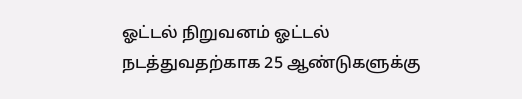ஓட்டல் நிறுவனம் ஓட்டல் நடத்துவதற்காக 25 ஆண்டுகளுக்கு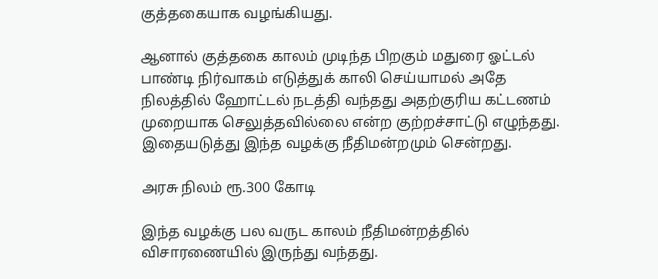குத்தகையாக வழங்கியது.

ஆனால் குத்தகை காலம் முடிந்த பிறகும் மதுரை ஓட்டல் பாண்டி நிர்வாகம் எடுத்துக் காலி செய்யாமல் அதே நிலத்தில் ஹோட்டல் நடத்தி வந்தது அதற்குரிய கட்டணம் முறையாக செலுத்தவில்லை என்ற குற்றச்சாட்டு எழுந்தது. இதையடுத்து இந்த வழக்கு நீதிமன்றமும் சென்றது.

அரசு நிலம் ரூ.300 கோடி

இந்த வழக்கு பல வருட காலம் நீதிமன்றத்தில் விசாரணையில் இருந்து வந்தது.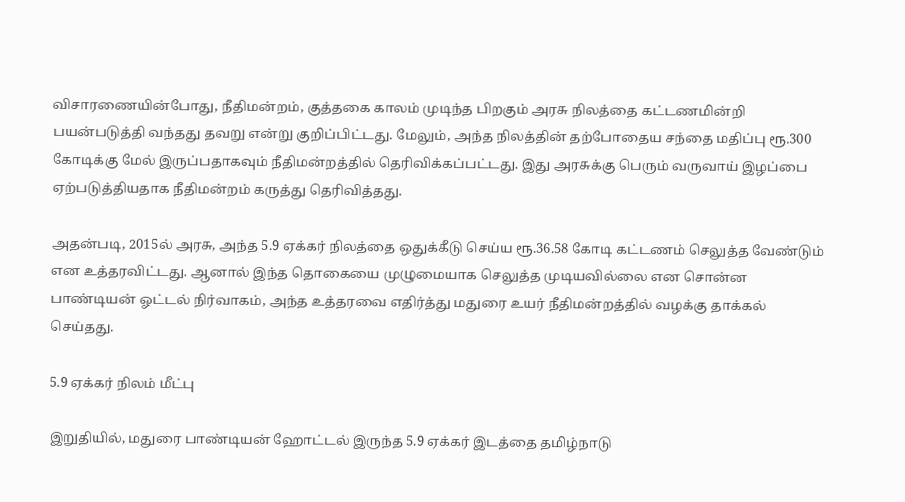விசாரணையின்போது, நீதிமன்றம், குத்தகை காலம் முடிந்த பிறகும் அரசு நிலத்தை கட்டணமின்றி பயன்படுத்தி வந்தது தவறு என்று குறிப்பிட்டது. மேலும், அந்த நிலத்தின் தற்போதைய சந்தை மதிப்பு ரூ.300 கோடிக்கு மேல் இருப்பதாகவும் நீதிமன்றத்தில் தெரிவிக்கப்பட்டது. இது அரசுக்கு பெரும் வருவாய் இழப்பை ஏற்படுத்தியதாக நீதிமன்றம் கருத்து தெரிவித்தது.

அதன்படி, 2015ல் அரசு, அந்த 5.9 ஏக்கர் நிலத்தை ஒதுக்கீடு செய்ய ரூ.36.58 கோடி கட்டணம் செலுத்த வேண்டும் என உத்தரவிட்டது. ஆனால் இந்த தொகையை முழுமையாக செலுத்த முடியவில்லை என சொன்ன பாண்டியன் ஓட்டல் நிர்வாகம், அந்த உத்தரவை எதிர்த்து மதுரை உயர் நீதிமன்றத்தில் வழக்கு தாக்கல் செய்தது.

5.9 ஏக்கர் நிலம் மீட்பு

இறுதியில், மதுரை பாண்டியன் ஹோட்டல் இருந்த 5.9 ஏக்கர் இடத்தை தமிழ்நாடு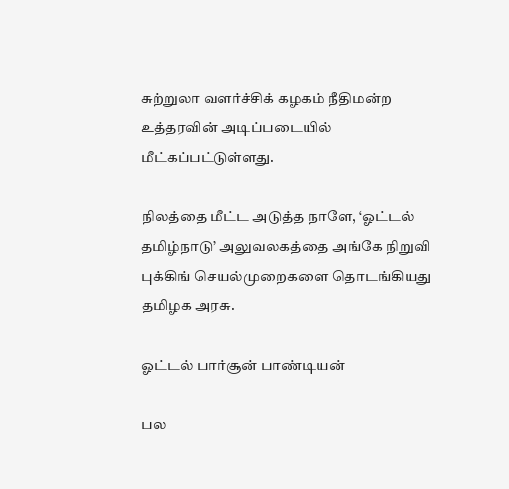சுற்றுலா வளர்ச்சிக் கழகம் நீதிமன்ற உத்தரவின் அடிப்படையில் மீட்கப்பட்டுள்ளது.

நிலத்தை மீட்ட அடுத்த நாளே, ‘ஓட்டல் தமிழ்நாடு’ அலுவலகத்தை அங்கே நிறுவி புக்கிங் செயல்முறைகளை தொடங்கியது தமிழக அரசு.

ஓட்டல் பார்சூன் பாண்டியன்

பல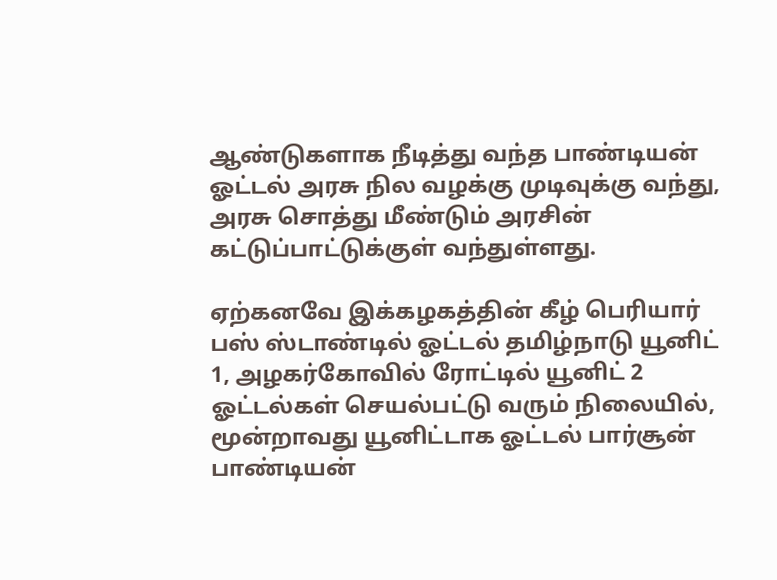ஆண்டுகளாக நீடித்து வந்த பாண்டியன் ஓட்டல் அரசு நில வழக்கு முடிவுக்கு வந்து, அரசு சொத்து மீண்டும் அரசின் கட்டுப்பாட்டுக்குள் வந்துள்ளது.

ஏற்கனவே இக்கழகத்தின் கீழ் பெரியார் பஸ் ஸ்டாண்டில் ஓட்டல் தமிழ்நாடு யூனிட் 1, அழகர்கோவில் ரோட்டில் யூனிட் 2 ஓட்டல்கள் செயல்பட்டு வரும் நிலையில், மூன்றாவது யூனிட்டாக ஓட்டல் பார்சூன் பாண்டியன்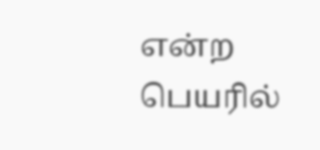என்ற பெயரில்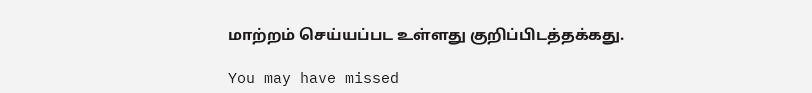மாற்றம் செய்யப்பட உள்ளது குறிப்பிடத்தக்கது.

You may have missed